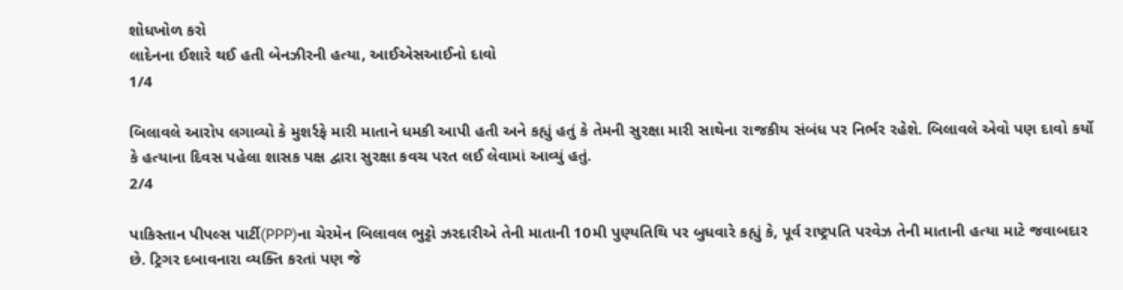શોધખોળ કરો
લાદેનના ઈશારે થઈ હતી બેનઝીરની હત્યા, આઈએસઆઈનો દાવો
1/4

બિલાવલે આરોપ લગાવ્યો કે મુશર્રફે મારી માતાને ધમકી આપી હતી અને કહ્યું હતું કે તેમની સુરક્ષા મારી સાથેના રાજકીય સંબંધ પર નિર્ભર રહેશે. બિલાવલે એવો પણ દાવો કર્યો કે હત્યાના દિવસ પહેલા શાસક પક્ષ દ્વારા સુરક્ષા કવચ પરત લઈ લેવામાં આવ્યું હતું.
2/4

પાકિસ્તાન પીપલ્સ પાર્ટી(PPP)ના ચેરમેન બિલાવલ ભુટ્ટો ઝરદારીએ તેની માતાની 10મી પુણ્યતિથિ પર બુધવારે કહ્યું કે, પૂર્વ રાષ્ટ્રપતિ પરવેઝ તેની માતાની હત્યા માટે જવાબદાર છે. ટ્રિગર દબાવનારા વ્યક્તિ કરતાં પણ જે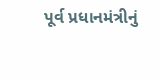પૂર્વ પ્રધાનમંત્રીનું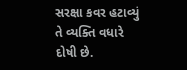સરક્ષા કવર હટાવ્યું તે વ્યક્તિ વધારે દોષી છે.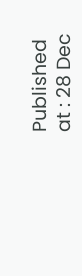Published at : 28 Dec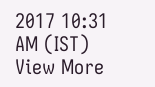2017 10:31 AM (IST)
View More